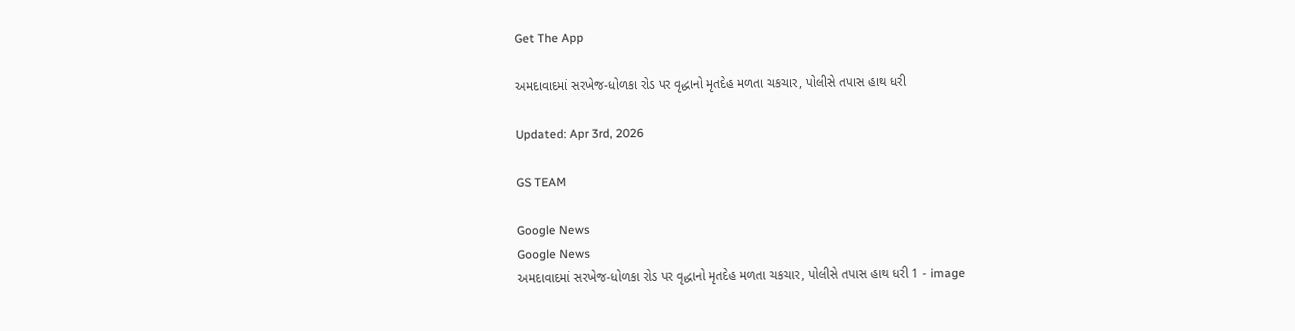Get The App

અમદાવાદમાં સરખેજ-ધોળકા રોડ પર વૃદ્ધાનો મૃતદેહ મળતા ચકચાર, પોલીસે તપાસ હાથ ધરી

Updated: Apr 3rd, 2026

GS TEAM

Google News
Google News
અમદાવાદમાં સરખેજ-ધોળકા રોડ પર વૃદ્ધાનો મૃતદેહ મળતા ચકચાર, પોલીસે તપાસ હાથ ધરી 1 - image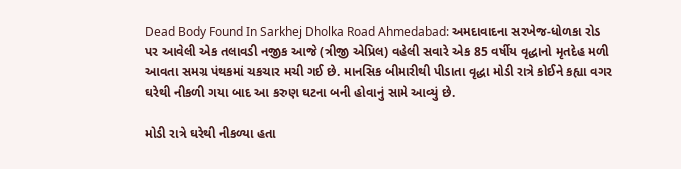Dead Body Found In Sarkhej Dholka Road Ahmedabad: અમદાવાદના સરખેજ-ધોળકા રોડ પર આવેલી એક તલાવડી નજીક આજે (ત્રીજી એપ્રિલ) વહેલી સવારે એક 85 વર્ષીય વૃદ્ધાનો મૃતદેહ મળી આવતા સમગ્ર પંથકમાં ચકચાર મચી ગઈ છે. માનસિક બીમારીથી પીડાતા વૃદ્ધા મોડી રાત્રે કોઈને કહ્યા વગર ઘરેથી નીકળી ગયા બાદ આ કરુણ ઘટના બની હોવાનું સામે આવ્યું છે.

મોડી રાત્રે ઘરેથી નીકળ્યા હતા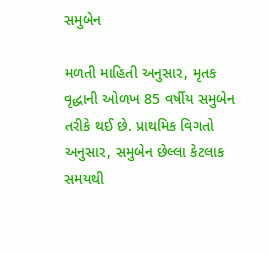સમુબેન

મળતી માહિતી અનુસાર, મૃતક વૃદ્ધાની ઓળખ 85 વર્ષીય સમુબેન તરીકે થઈ છે. પ્રાથમિક વિગતો અનુસાર, સમુબેન છેલ્લા કેટલાક સમયથી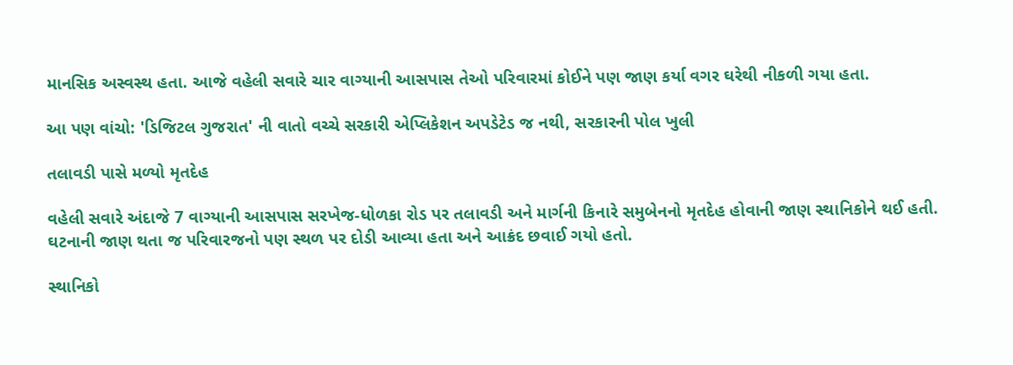માનસિક અસ્વસ્થ હતા. આજે વહેલી સવારે ચાર વાગ્યાની આસપાસ તેઓ પરિવારમાં કોઈને પણ જાણ કર્યા વગર ઘરેથી નીકળી ગયા હતા.

આ પણ વાંચો: 'ડિજિટલ ગુજરાત' ની વાતો વચ્ચે સરકારી એપ્લિકેશન અપડેટેડ જ નથી, સરકારની પોલ ખુલી

તલાવડી પાસે મળ્યો મૃતદેહ

વહેલી સવારે અંદાજે 7 વાગ્યાની આસપાસ સરખેજ-ધોળકા રોડ પર તલાવડી અને માર્ગની કિનારે સમુબેનનો મૃતદેહ હોવાની જાણ સ્થાનિકોને થઈ હતી. ઘટનાની જાણ થતા જ પરિવારજનો પણ સ્થળ પર દોડી આવ્યા હતા અને આક્રંદ છવાઈ ગયો હતો.

સ્થાનિકો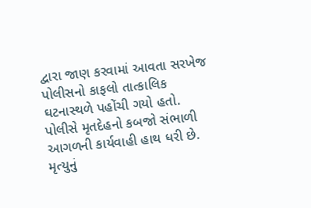દ્વારા જાણ કરવામાં આવતા સરખેજ પોલીસનો કાફલો તાત્કાલિક ઘટનાસ્થળે પહોંચી ગયો હતો. પોલીસે મૃતદેહનો કબજો સંભાળી આગળની કાર્યવાહી હાથ ધરી છે. મૃત્યુનું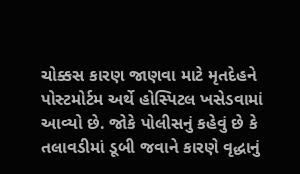ચોક્કસ કારણ જાણવા માટે મૃતદેહને પોસ્ટમોર્ટમ અર્થે હોસ્પિટલ ખસેડવામાં આવ્યો છે. જોકે પોલીસનું કહેવું છે કે તલાવડીમાં ડૂબી જવાને કારણે વૃદ્ધાનું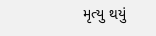મૃત્યુ થયું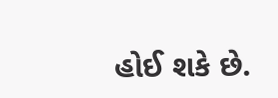હોઈ શકે છે.